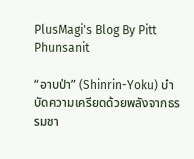PlusMagi's Blog By Pitt Phunsanit

“อาบป่า” (Shinrin-Yoku) บำบัดความเครียดด้วยพลังจากธรรมชา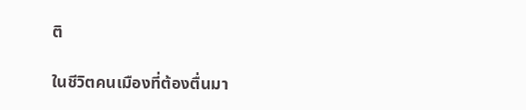ติ

ในชีวิตคนเมืองที่ต้องตื่นมา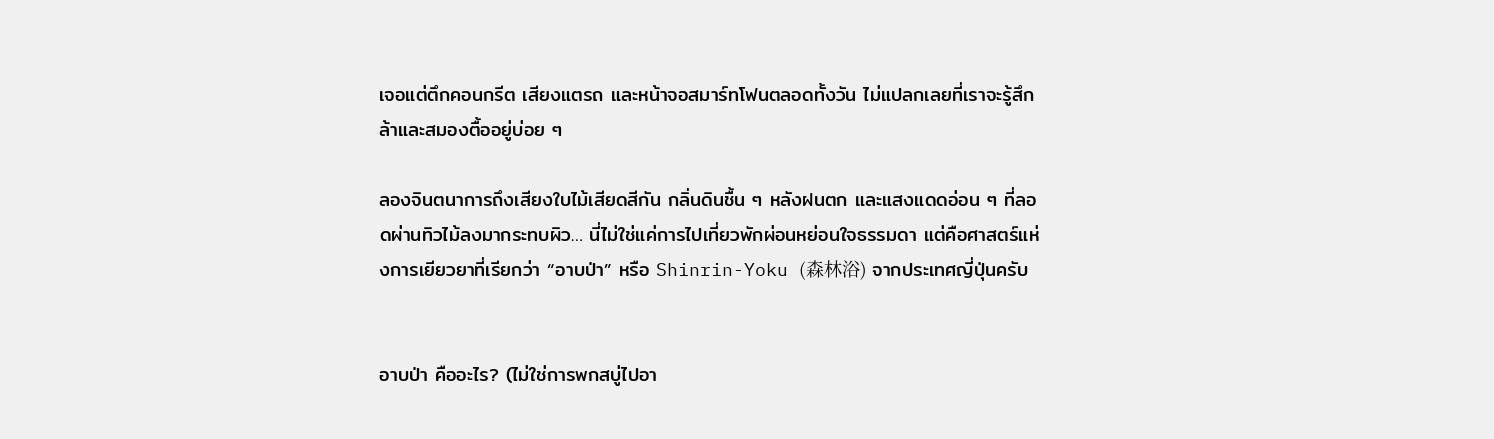เจอแต่ตึกคอนกรีต เสียงแตรถ และหน้าจอสมาร์ทโฟนตลอดทั้งวัน ไม่แปลกเลยที่เราจะรู้สึกล้าและสมองตื้ออยู่บ่อย ๆ

ลองจินตนาการถึงเสียงใบไม้เสียดสีกัน กลิ่นดินชื้น ๆ หลังฝนตก และแสงแดดอ่อน ๆ ที่ลอดผ่านทิวไม้ลงมากระทบผิว… นี่ไม่ใช่แค่การไปเที่ยวพักผ่อนหย่อนใจธรรมดา แต่คือศาสตร์แห่งการเยียวยาที่เรียกว่า “อาบป่า” หรือ Shinrin-Yoku (森林浴) จากประเทศญี่ปุ่นครับ


อาบป่า คืออะไร? (ไม่ใช่การพกสบู่ไปอา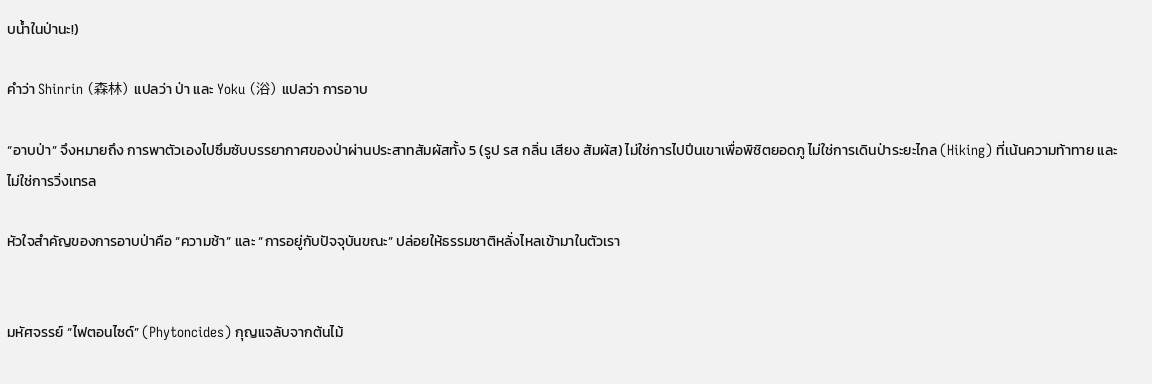บน้ำในป่านะ!)

คำว่า Shinrin (森林) แปลว่า ป่า และ Yoku (浴) แปลว่า การอาบ

“อาบป่า” จึงหมายถึง การพาตัวเองไปซึมซับบรรยากาศของป่าผ่านประสาทสัมผัสทั้ง 5 (รูป รส กลิ่น เสียง สัมผัส) ไม่ใช่การไปปีนเขาเพื่อพิชิตยอดภู ไม่ใช่การเดินป่าระยะไกล (Hiking) ที่เน้นความท้าทาย และไม่ใช่การวิ่งเทรล

หัวใจสำคัญของการอาบป่าคือ “ความช้า” และ “การอยู่กับปัจจุบันขณะ” ปล่อยให้ธรรมชาติหลั่งไหลเข้ามาในตัวเรา


มหัศจรรย์ “ไฟตอนไซด์” (Phytoncides) กุญแจลับจากต้นไม้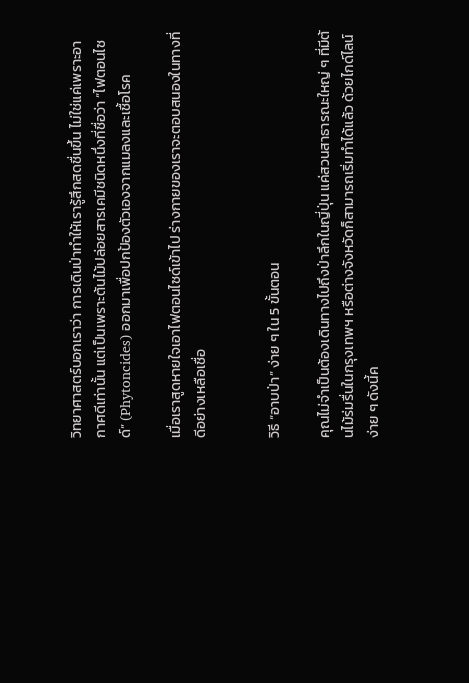วิทยาศาสตร์บอกเราว่า การเดินป่าทำให้เรารู้สึกสดชื่นขึ้น ไม่ใช่แค่เพราะอากาศดีเท่านั้น แต่เป็นเพราะต้นไม้ปล่อยสารเคมีชนิดหนึ่งที่ชื่อว่า “ไฟตอนไซด์” (Phytoncides) ออกมาเพื่อปกป้องตัวเองจากแมลงและเชื้อโรค

เมื่อเราสูดหายใจเอาไฟตอนไซด์เข้าไป ร่างกายของเราจะตอบสนองในทางที่ดีอย่างเหลือเชื่อ


วิธี “อาบป่า” ง่าย ๆ ใน 5 ขั้นตอน

คุณไม่จำเป็นต้องเดินทางไปถึงป่าลึกในญี่ปุ่น แค่สวนสาธารณะใหญ่ ๆ ที่มีต้นไม้ร่มรื่นในกรุงเทพฯ หรือต่างจังหวัดก็สามารถเริ่มทำได้แล้ว ด้วยไกด์ไลน์ง่าย ๆ ดังนี้ค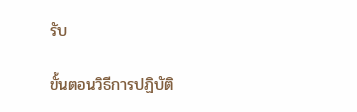รับ

ขั้นตอนวิธีการปฏิบัติ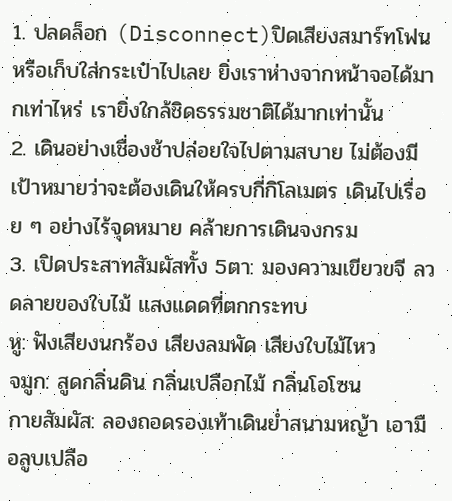1. ปลดล็อก (Disconnect)ปิดเสียงสมาร์ทโฟน หรือเก็บใส่กระเป๋าไปเลย ยิ่งเราห่างจากหน้าจอได้มากเท่าไหร่ เรายิ่งใกล้ชิดธรรมชาติได้มากเท่านั้น
2. เดินอย่างเชื่องช้าปล่อยใจไปตามสบาย ไม่ต้องมีเป้าหมายว่าจะต้องเดินให้ครบกี่กิโลเมตร เดินไปเรื่อย ๆ อย่างไร้จุดหมาย คล้ายการเดินจงกรม
3. เปิดประสาทสัมผัสทั้ง 5ตา: มองความเขียวขจี ลวดลายของใบไม้ แสงแดดที่ตกกระทบ
หู: ฟังเสียงนกร้อง เสียงลมพัด เสียงใบไม้ไหว
จมูก: สูดกลิ่นดิน กลิ่นเปลือกไม้ กลิ่นโอโซน
กายสัมผัส: ลองถอดรองเท้าเดินย่ำสนามหญ้า เอามือลูบเปลือ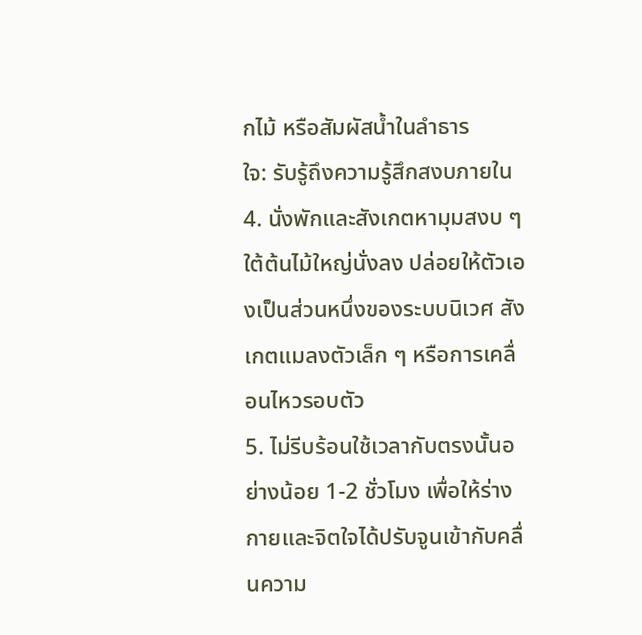กไม้ หรือสัมผัสน้ำในลำธาร
ใจ: รับรู้ถึงความรู้สึกสงบภายใน
4. นั่งพักและสังเกตหามุมสงบ ๆ ใต้ต้นไม้ใหญ่นั่งลง ปล่อยให้ตัวเองเป็นส่วนหนึ่งของระบบนิเวศ สังเกตแมลงตัวเล็ก ๆ หรือการเคลื่อนไหวรอบตัว
5. ไม่รีบร้อนใช้เวลากับตรงนั้นอย่างน้อย 1-2 ชั่วโมง เพื่อให้ร่างกายและจิตใจได้ปรับจูนเข้ากับคลื่นความ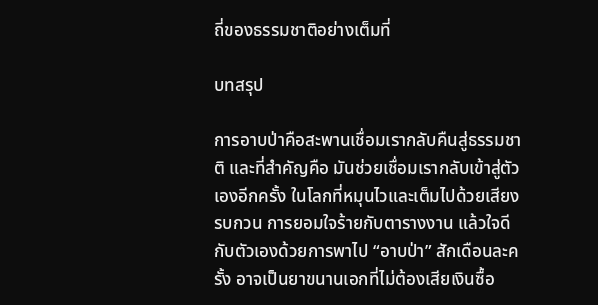ถี่ของธรรมชาติอย่างเต็มที่

บทสรุป

การอาบป่าคือสะพานเชื่อมเรากลับคืนสู่ธรรมชาติ และที่สำคัญคือ มันช่วยเชื่อมเรากลับเข้าสู่ตัวเองอีกครั้ง ในโลกที่หมุนไวและเต็มไปด้วยเสียงรบกวน การยอมใจร้ายกับตารางงาน แล้วใจดีกับตัวเองด้วยการพาไป “อาบป่า” สักเดือนละครั้ง อาจเป็นยาขนานเอกที่ไม่ต้องเสียเงินซื้อ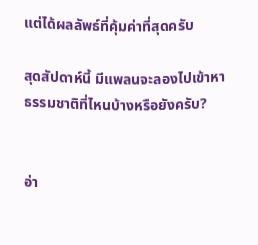แต่ได้ผลลัพธ์ที่คุ้มค่าที่สุดครับ

สุดสัปดาห์นี้ มีแพลนจะลองไปเข้าหาธรรมชาติที่ไหนบ้างหรือยังครับ?


อ่า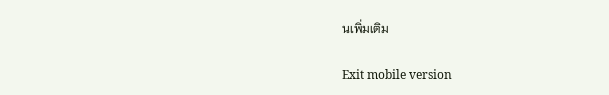นเพิ่มเติม

Exit mobile version